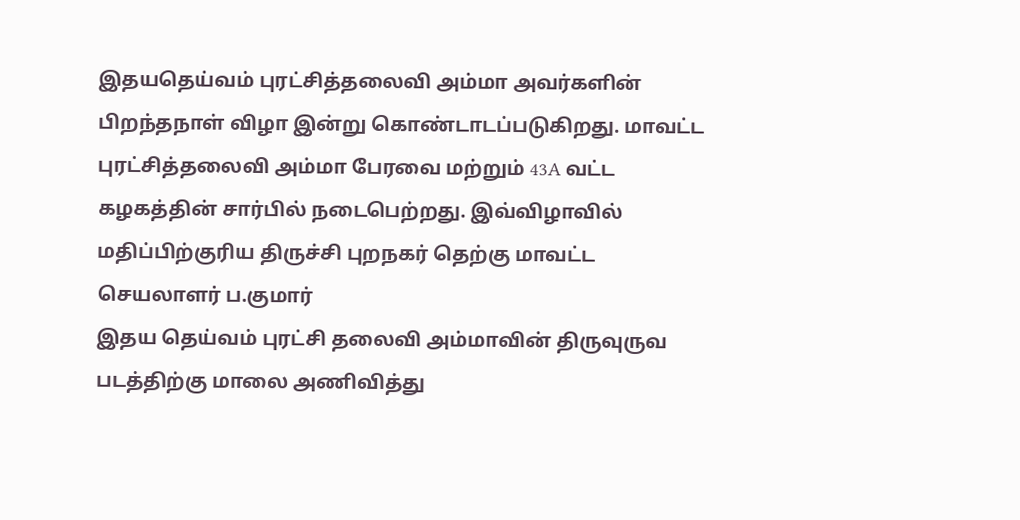இதயதெய்வம் புரட்சித்தலைவி அம்மா அவர்களின் பிறந்தநாள் விழா இன்று கொண்டாடப்படுகிறது. மாவட்ட புரட்சித்தலைவி அம்மா பேரவை மற்றும் 43A வட்ட கழகத்தின் சார்பில் நடைபெற்றது. இவ்விழாவில் மதிப்பிற்குரிய திருச்சி புறநகர் தெற்கு மாவட்ட செயலாளர் ப.குமார்
இதய தெய்வம் புரட்சி தலைவி அம்மாவின் திருவுருவ படத்திற்கு மாலை அணிவித்து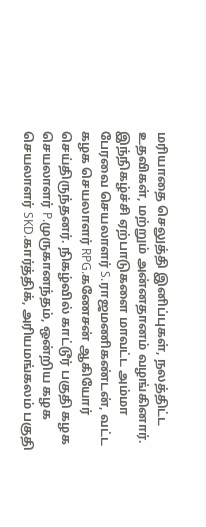மரியாதை செலுத்தி இனிப்புகள், நலத்திட்ட உதவிகள், மற்றும் அன்னதானம் வழங்கினார்.
இந்நிகழ்ச்சி ஏற்பாடுகளை மாவட்ட அம்மா பேரவை செயலாளர் S.ராஜமணிகண்டன், வட்ட கழக செயலாளர் RPG.கணேசன் ஆகியோர் செய்திருந்தனர். நிகழ்வில் காட்டூர் பகுதி கழக செயலாளர் P.முருகானந்தம், ஒன்றிய கழக செயலாளர் SKD.கார்த்திக், அரியமங்கலம் பகுதி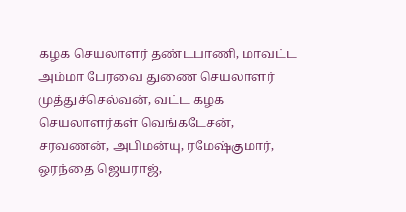கழக செயலாளர் தண்டபாணி, மாவட்ட அம்மா பேரவை துணை செயலாளர் முத்துச்செல்வன், வட்ட கழக செயலாளர்கள் வெங்கடேசன், சரவணன், அபிமன்யு, ரமேஷ்குமார், ஒரந்தை ஜெயராஜ்,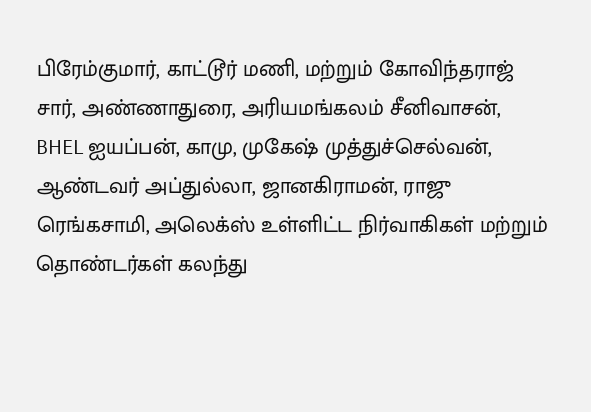பிரேம்குமார், காட்டூர் மணி, மற்றும் கோவிந்தராஜ் சார், அண்ணாதுரை, அரியமங்கலம் சீனிவாசன், BHEL ஐயப்பன், காமு, முகேஷ் முத்துச்செல்வன், ஆண்டவர் அப்துல்லா, ஜானகிராமன், ராஜு ரெங்கசாமி, அலெக்ஸ் உள்ளிட்ட நிர்வாகிகள் மற்றும் தொண்டர்கள் கலந்து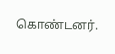கொண்டனர்.